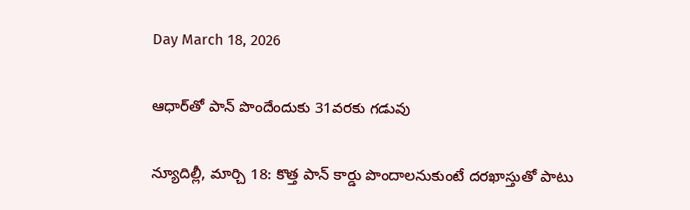Day March 18, 2026

ఆధార్‌తో పాన్‌ పొందేందుకు ‌31వరకు గడువు

న్యూదిల్లీ, మార్చి 18: కొత్త పాన్‌ ‌కార్డు పొందాలనుకుంటే దరఖాస్తుతో పాటు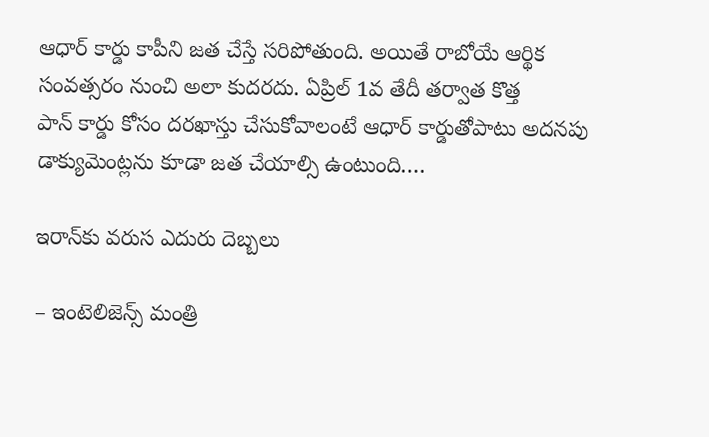ఆధార్‌ ‌కార్డు కాపీని జత చేస్తే సరిపోతుంది. అయితే రాబోయే ఆర్థిక సంవత్సరం నుంచి అలా కుదరదు. ఏప్రిల్‌ 1వ తేదీ తర్వాత కొత్త పాన్‌ ‌కార్డు కోసం దరఖాస్తు చేసుకోవాలంటే ఆధార్‌ ‌కార్డుతోపాటు అదనపు డాక్యుమెంట్లను కూడా జత చేయాల్సి ఉంటుంది.…

ఇరాన్‌కు వరుస ఎదురు దెబ్బలు

– ఇంటెలిజెన్స్ ‌మంత్రి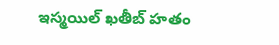ఇస్మయిల్‌ ‌ఖతీబ్‌ ‌హతం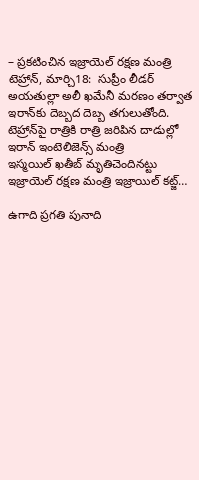– ప్రకటించిన ఇజ్రాయెల్‌ ‌రక్షణ మంత్రి టెహ్రాన్‌, మార్చి18:  సుప్రీం లీడర్‌ అయతుల్లా అలీ ఖమేనీ మరణం తర్వాత ఇరాన్‌కు దెబ్బద దెబ్బ తగులుతోంది. టెహ్రాన్‌పై రాత్రికి రాత్రి జరిపిన దాడుల్లో ఇరాన్‌ ఇం‌టెలిజెన్స్ ‌మంత్రి ఇస్మయిల్‌ ‌ఖతీబ్‌ ‌మృతిచెందినట్టు ఇజ్రాయెల్‌ ‌రక్షణ మంత్రి ఇజ్రాయిల్‌ ‌కట్జ్…

ఉగాది ప్రగతి పునాది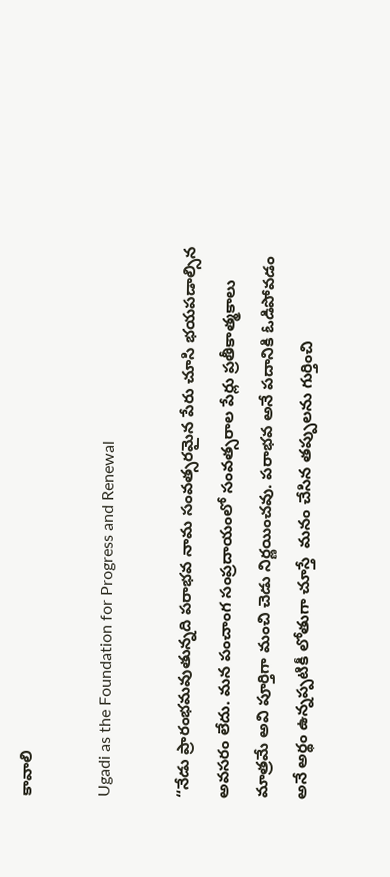కావాలి

Ugadi as the Foundation for Progress and Renewal

“నేడు ప్రారంభమవుతున్నది పరాభవ నామ సంవత్సరమైన పేరు చూసి భయపడాల్సిన అవసరం లేదు. మన పంచాంగ సంప్రదాయంలో సంవత్సరాల పేర్లు ప్రతీకాత్మకాలు మాత్రమే అవి పూర్తిగా మంచి చెడు నిర్ణయించవు. పరాభవ అనే పదానికి ఓడిపోవడం అనే అర్థం ఉన్నప్పటికీ లోతుగా చూస్తే  మనం చేసిన తప్పులను గుర్తించి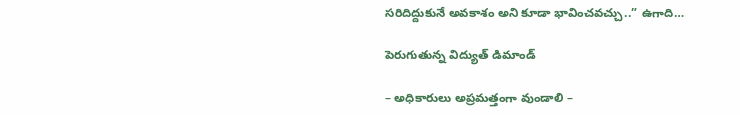సరిదిద్దుకునే అవకాశం అని కూడా భావించవచ్చు..” ఉగాది…

పెరుగుతున్న విద్యుత్ డిమాండ్‌

– అధికారులు అప్ర‌మ‌త్తంగా వుండాలి –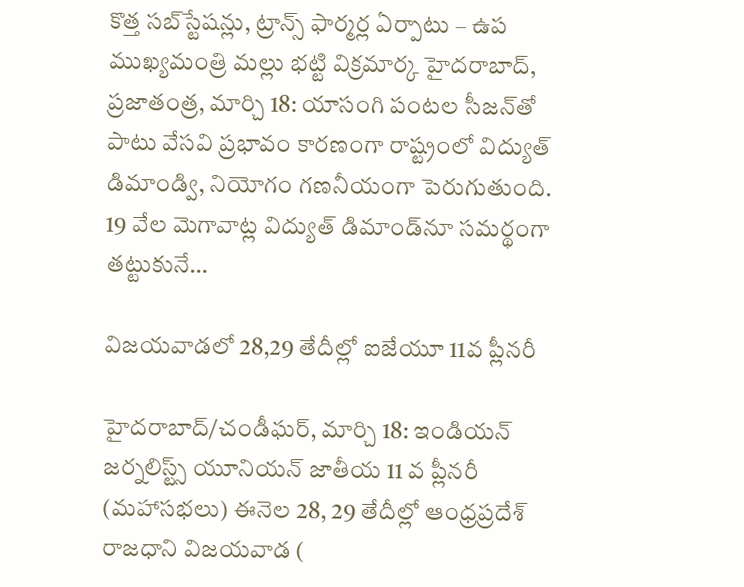కొత్త స‌బ్‌స్టేష‌న్లు, ట్రాన్స్ ఫార్మ‌ర్ల ఏర్పాటు – ఉప‌ ముఖ్య‌మంత్రి మ‌ల్లు భ‌ట్టి విక్ర‌మార్క‌ హైద‌రాబాద్‌, ప్ర‌జాతంత్ర‌, మార్చి 18: యాసంగి పంటల సీజన్‌తో పాటు వేసవి ప్రభావం కారణంగా రాష్ట్రంలో విద్యుత్ డిమాండ్వి, నియోగం గణనీయంగా పెరుగుతుంది. 19 వేల మెగావాట్ల విద్యుత్ డిమాండ్‌నూ సమర్థంగా తట్టుకునే…

విజయవాడలో 28,29 తేదీల్లో ఐజేయూ 11వ ప్లీనరీ

హైదరాబాద్/చండీఘర్, మార్చి 18: ఇండియన్ జర్నలిస్ట్స్ యూనియన్ జాతీయ 11 వ ప్లీనరీ (మహాసభలు) ఈనెల‌ 28, 29 తేదీల్లో ఆంధ్రప్రదేశ్ రాజధాని విజయవాడ (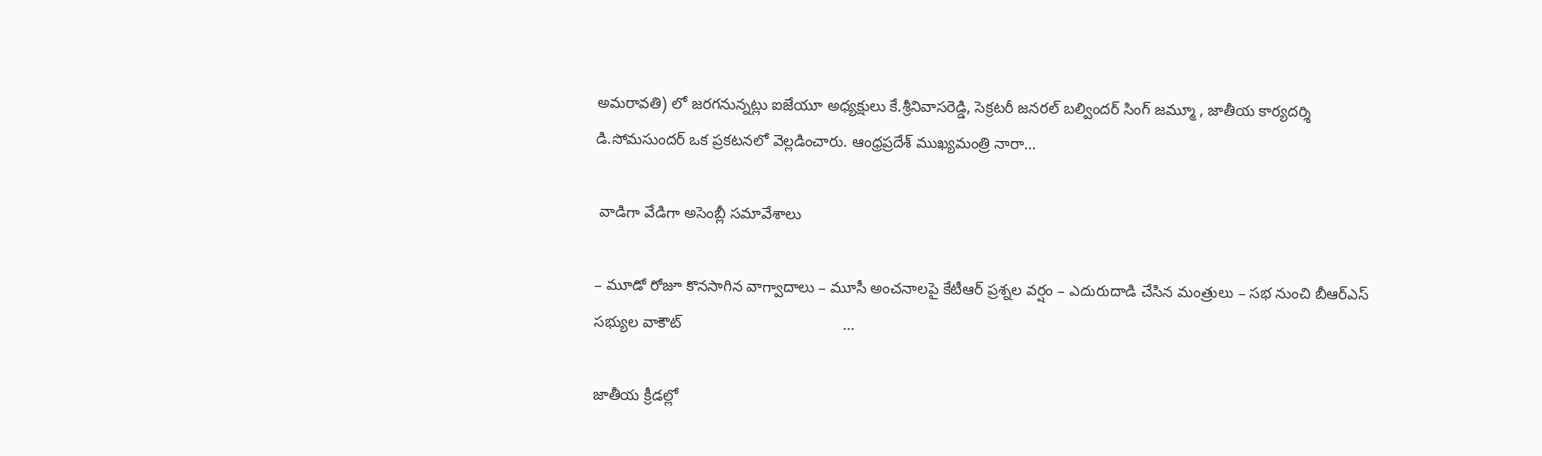అమరావతి) లో జరగనున్నట్లు ఐజేయూ అధ్యక్షులు కే.శ్రీనివాసరెడ్డి, సెక్రటరీ జనరల్ బల్విందర్ సింగ్ జమ్మూ , జాతీయ కార్యదర్శి డి.సోమసుందర్ ఒక ప్రకటనలో వెల్లడించారు. ఆంధ్రప్రదేశ్ ముఖ్యమంత్రి నారా…

 వాడిగా వేడిగా అసెంబ్లీ సమావేశాలు

– మూడో రోజూ కొనసాగిన వాగ్వాదాలు – మూసీ అంచనాలపై కేటీఆర్ ప్రశ్నల వర్షం – ఎదురుదాడి చేసిన మంత్రులు – సభ నుంచి బీఆర్ఎస్ సభ్యుల వాకౌట్                                      …

జాతీయ క్రీడల్లో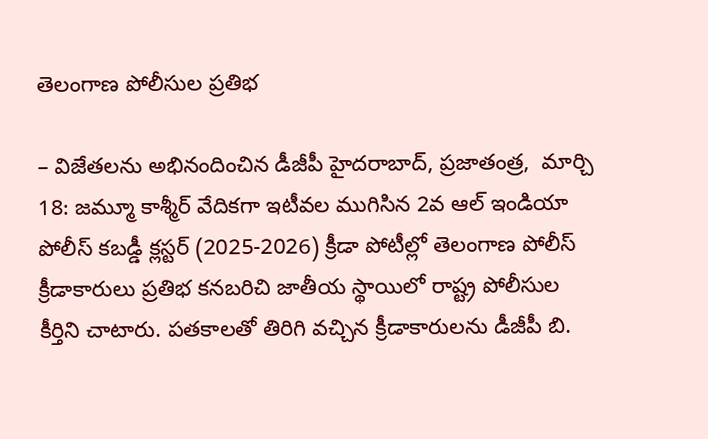తెలంగాణ పోలీసుల ప్రతిభ

– విజేతలను అభినందించిన డీజీపీ హైదరాబాద్, ప్ర‌జాతంత్ర‌,  మార్చి 18: జమ్మూ కాశ్మీర్ వేదికగా ఇటీవల ముగిసిన 2వ ఆల్ ఇండియా పోలీస్ కబడ్డీ క్లస్టర్ (2025-2026) క్రీడా పోటీల్లో తెలంగాణ పోలీస్ క్రీడాకారులు ప్రతిభ కనబరిచి జాతీయ స్థాయిలో రాష్ట్ర పోలీసుల కీర్తిని చాటారు. పతకాలతో తిరిగి వచ్చిన క్రీడాకారులను డీజీపీ బి.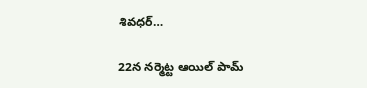శివధర్…

22న నర్మెట్ట ఆయిల్ పామ్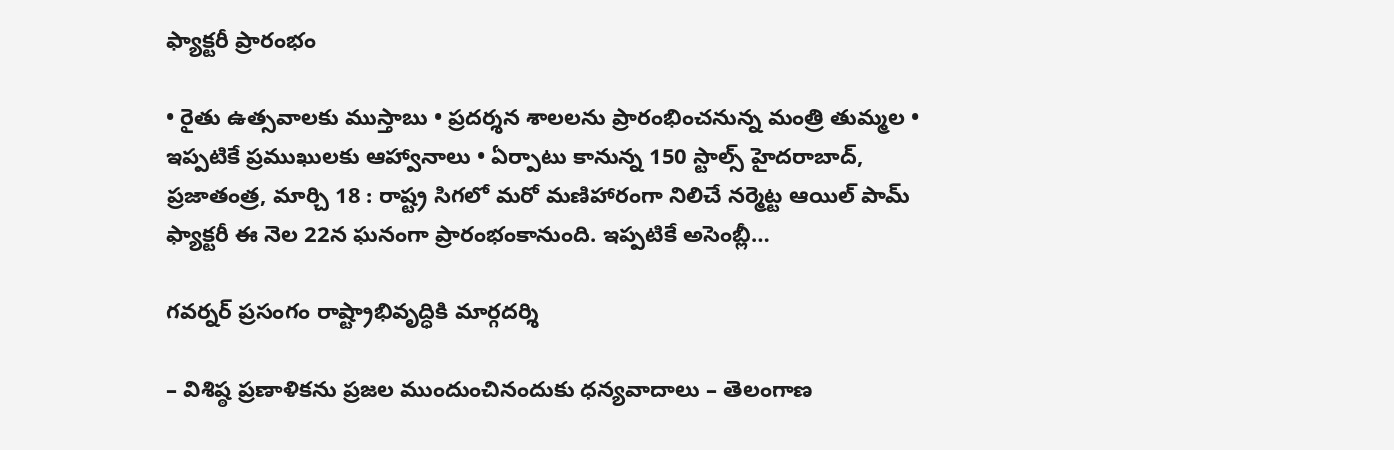ఫ్యాక్టరీ ప్రారంభం

• రైతు ఉత్సవాలకు ముస్తాబు • ప్రదర్శన శాలలను ప్రారంభించనున్న మంత్రి తుమ్మల • ఇప్ప‌టికే ప్ర‌ముఖుల‌కు ఆహ్వానాలు • ఏర్పాటు కానున్న 150 స్టాల్స్ హైదరాబాద్, ప్ర‌జాతంత్ర‌, మార్చి 18 : రాష్ట్ర సిగలో మరో మణిహారంగా నిలిచే నర్మెట్ట ఆయిల్ పామ్ ఫ్యాక్టరీ ఈ నెల 22న ఘనంగా ప్రారంభంకానుంది. ఇప్పటికే అసెంబ్లీ…

గవర్నర్ ప్రసంగం రాష్ట్రాభివృద్ధికి మార్గదర్శి

– విశిష్ఠ ప్రణాళికను ప్రజల ముందుంచినందుకు ధన్యవాదాలు – తెలంగాణ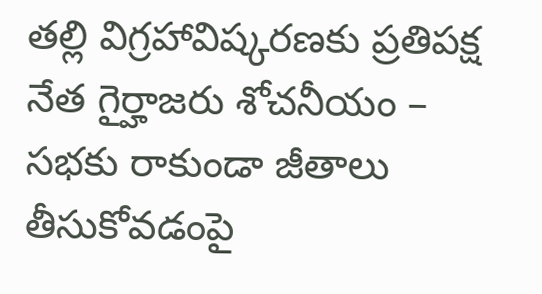తల్లి విగ్రహావిష్కరణకు ప్రతిపక్ష నేత గైర్హాజరు శోచనీయం – సభకు రాకుండా జీతాలు తీసుకోవడంపై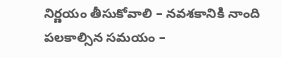నిర్ణయం తీసుకోవాలి – నవశకానికి నాంది పలకాల్సిన సమయం –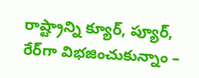రాష్ట్రాన్ని క్యూర్, ప్యూర్, రేర్‌గా విభజించుకున్నాం –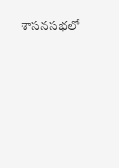శాసనసభలో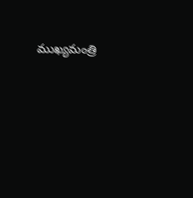ముఖ్యమంత్రి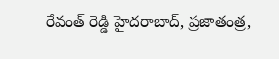రేవంత్ రెడ్డి హైదరాబాద్, ప్రజాతంత్ర,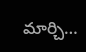మార్చి…